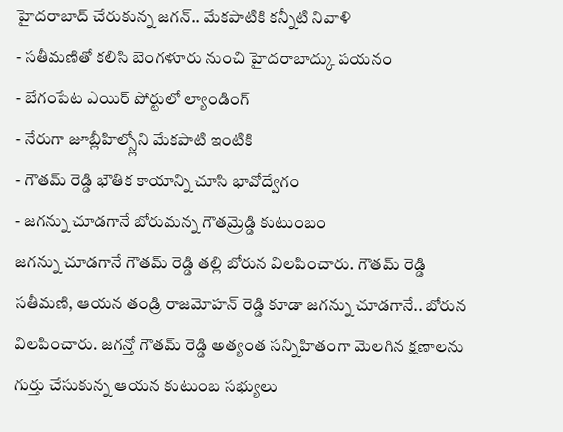హైదరాబాద్ చేరుకున్న జగన్.. మేకపాటికి కన్నీటి నివాళి
- సతీమణితో కలిసి బెంగళూరు నుంచి హైదరాబాద్కు పయనం
- బేగంపేట ఎయిర్ పోర్టులో ల్యాండింగ్
- నేరుగా జూబ్లీహిల్స్లోని మేకపాటి ఇంటికి
- గౌతమ్ రెడ్డి భౌతిక కాయాన్ని చూసి భావోద్వేగం
- జగన్ను చూడగానే బోరుమన్న గౌతమ్రెడ్డి కుటుంబం
జగన్ను చూడగానే గౌతమ్ రెడ్డి తల్లి బోరున విలపించారు. గౌతమ్ రెడ్డి సతీమణి, ఆయన తండ్రి రాజమోహన్ రెడ్డి కూడా జగన్ను చూడగానే.. బోరున విలపించారు. జగన్తో గౌతమ్ రెడ్డి అత్యంత సన్నిహితంగా మెలగిన క్షణాలను గుర్తు చేసుకున్న ఆయన కుటుంబ సభ్యులు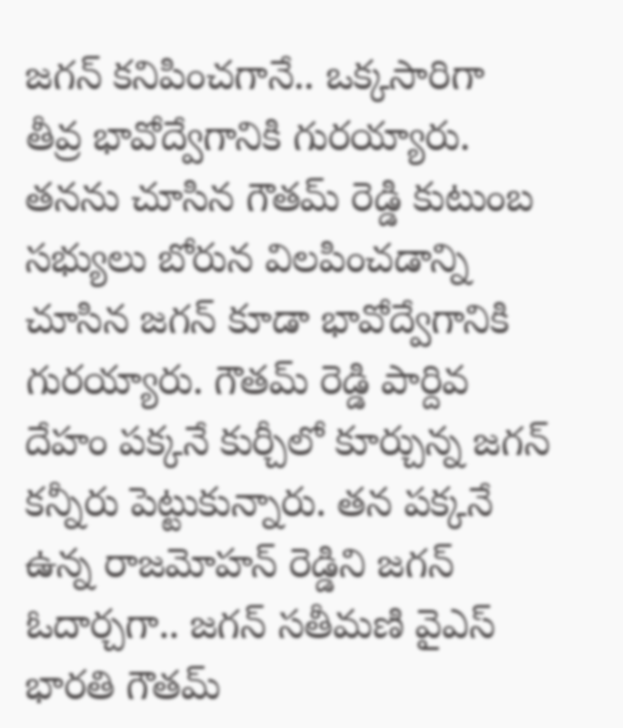జగన్ కనిపించగానే.. ఒక్కసారిగా తీవ్ర భావోద్వేగానికి గురయ్యారు. తనను చూసిన గౌతమ్ రెడ్డి కుటుంబ సభ్యులు బోరున విలపించడాన్ని చూసిన జగన్ కూడా భావోద్వేగానికి గురయ్యారు. గౌతమ్ రెడ్డి పార్దివ దేహం పక్కనే కుర్చీలో కూర్చున్న జగన్ కన్నీరు పెట్టుకున్నారు. తన పక్కనే ఉన్న రాజమోహన్ రెడ్డిని జగన్ ఓదార్చగా.. జగన్ సతీమణి వైఎస్ భారతి గౌతమ్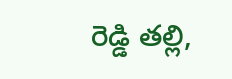రెడ్డి తల్లి,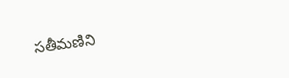సతీమణిని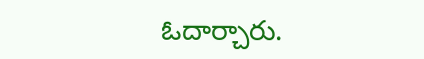ఓదార్చారు.